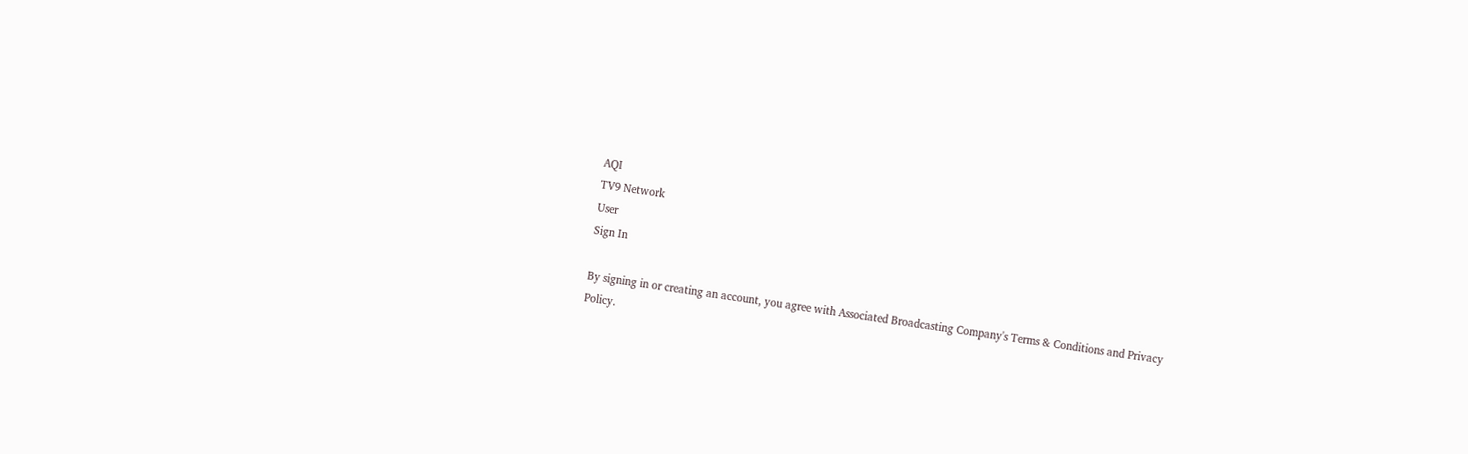AQI
TV9 Network
User
Sign In

By signing in or creating an account, you agree with Associated Broadcasting Company's Terms & Conditions and Privacy Policy.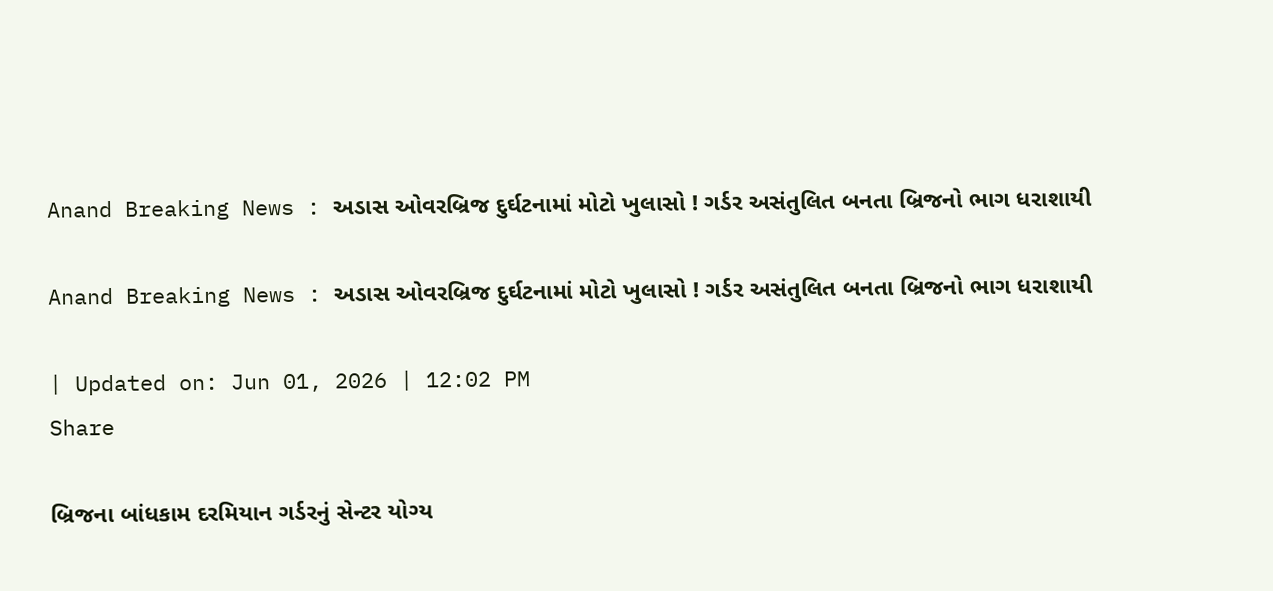Anand Breaking News : અડાસ ઓવરબ્રિજ દુર્ઘટનામાં મોટો ખુલાસો ! ગર્ડર અસંતુલિત બનતા બ્રિજનો ભાગ ધરાશાયી

Anand Breaking News : અડાસ ઓવરબ્રિજ દુર્ઘટનામાં મોટો ખુલાસો ! ગર્ડર અસંતુલિત બનતા બ્રિજનો ભાગ ધરાશાયી

| Updated on: Jun 01, 2026 | 12:02 PM
Share

બ્રિજના બાંધકામ દરમિયાન ગર્ડરનું સેન્ટર યોગ્ય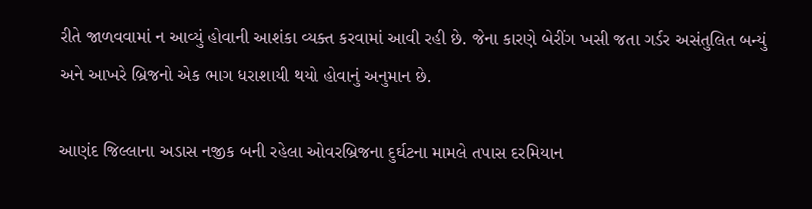રીતે જાળવવામાં ન આવ્યું હોવાની આશંકા વ્યક્ત કરવામાં આવી રહી છે. જેના કારણે બેરીંગ ખસી જતા ગર્ડર અસંતુલિત બન્યું અને આખરે બ્રિજનો એક ભાગ ધરાશાયી થયો હોવાનું અનુમાન છે.

આણંદ જિલ્લાના અડાસ નજીક બની રહેલા ઓવરબ્રિજના દુર્ઘટના મામલે તપાસ દરમિયાન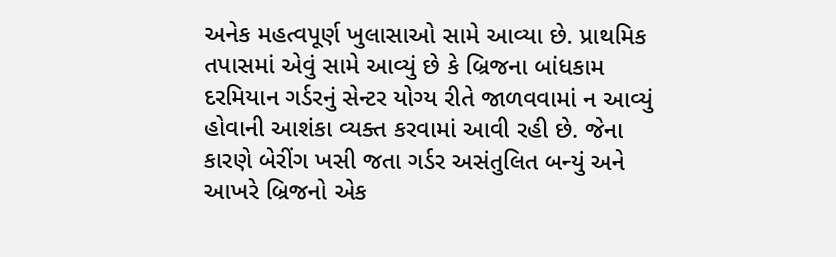અનેક મહત્વપૂર્ણ ખુલાસાઓ સામે આવ્યા છે. પ્રાથમિક તપાસમાં એવું સામે આવ્યું છે કે બ્રિજના બાંધકામ દરમિયાન ગર્ડરનું સેન્ટર યોગ્ય રીતે જાળવવામાં ન આવ્યું હોવાની આશંકા વ્યક્ત કરવામાં આવી રહી છે. જેના કારણે બેરીંગ ખસી જતા ગર્ડર અસંતુલિત બન્યું અને આખરે બ્રિજનો એક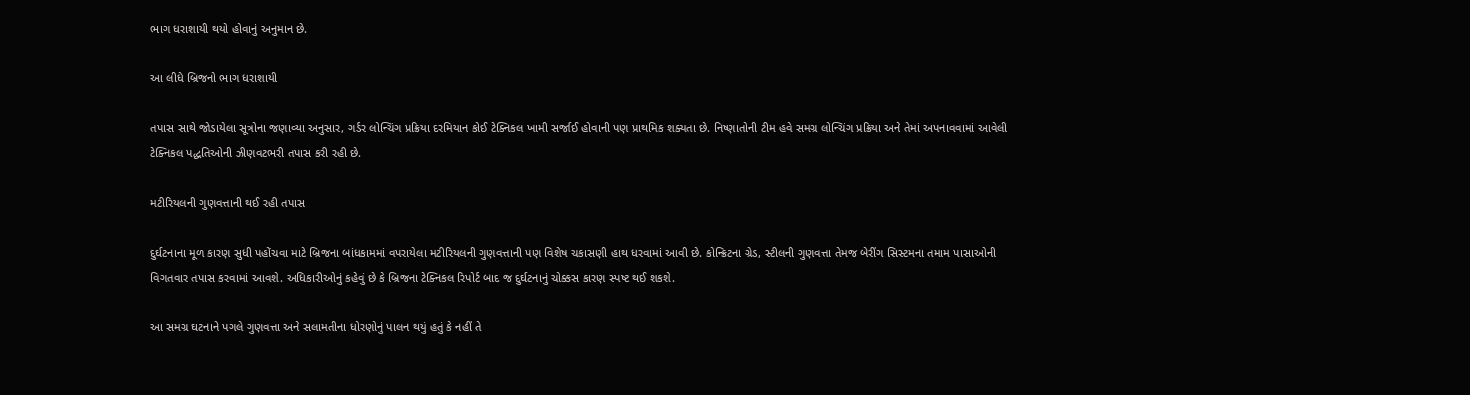ભાગ ધરાશાયી થયો હોવાનું અનુમાન છે.

આ લીધે બ્રિજનો ભાગ ધરાશાયી

તપાસ સાથે જોડાયેલા સૂત્રોના જણાવ્યા અનુસાર, ગર્ડર લોન્ચિંગ પ્રક્રિયા દરમિયાન કોઈ ટેક્નિકલ ખામી સર્જાઈ હોવાની પણ પ્રાથમિક શક્યતા છે. નિષ્ણાતોની ટીમ હવે સમગ્ર લોન્ચિંગ પ્રક્રિયા અને તેમાં અપનાવવામાં આવેલી ટેક્નિકલ પદ્ધતિઓની ઝીણવટભરી તપાસ કરી રહી છે.

મટીરિયલની ગુણવત્તાની થઈ રહી તપાસ

દુર્ઘટનાના મૂળ કારણ સુધી પહોંચવા માટે બ્રિજના બાંધકામમાં વપરાયેલા મટીરિયલની ગુણવત્તાની પણ વિશેષ ચકાસણી હાથ ધરવામાં આવી છે. કોન્ક્રિટના ગ્રેડ, સ્ટીલની ગુણવત્તા તેમજ બેરીંગ સિસ્ટમના તમામ પાસાઓની વિગતવાર તપાસ કરવામાં આવશે. અધિકારીઓનું કહેવું છે કે બ્રિજના ટેક્નિકલ રિપોર્ટ બાદ જ દુર્ઘટનાનું ચોક્કસ કારણ સ્પષ્ટ થઈ શકશે.

આ સમગ્ર ઘટનાને પગલે ગુણવત્તા અને સલામતીના ધોરણોનું પાલન થયું હતું કે નહીં તે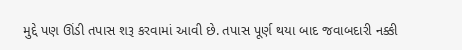મુદ્દે પણ ઊંડી તપાસ શરૂ કરવામાં આવી છે. તપાસ પૂર્ણ થયા બાદ જવાબદારી નક્કી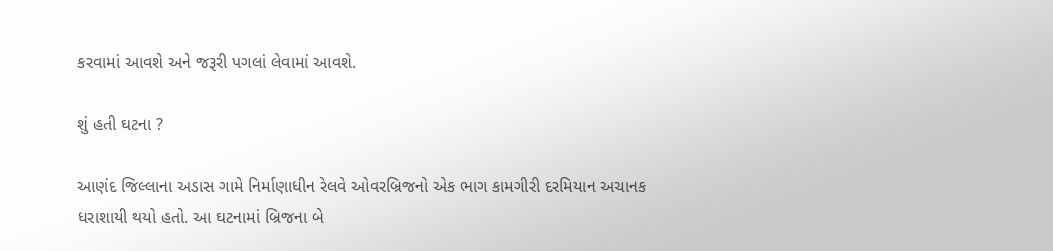કરવામાં આવશે અને જરૂરી પગલાં લેવામાં આવશે.

શું હતી ઘટના ?

આણંદ જિલ્લાના અડાસ ગામે નિર્માણાધીન રેલવે ઓવરબ્રિજનો એક ભાગ કામગીરી દરમિયાન અચાનક ધરાશાયી થયો હતો. આ ઘટનામાં બ્રિજના બે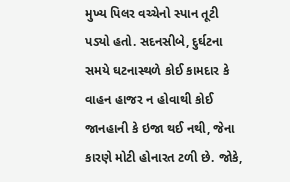મુખ્ય પિલર વચ્ચેનો સ્પાન તૂટી પડ્યો હતો. સદનસીબે, દુર્ઘટના સમયે ઘટનાસ્થળે કોઈ કામદાર કે વાહન હાજર ન હોવાથી કોઈ જાનહાની કે ઇજા થઈ નથી, જેના કારણે મોટી હોનારત ટળી છે. જોકે,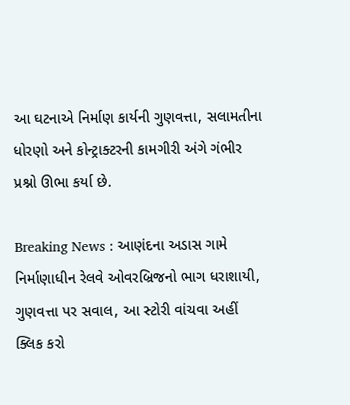આ ઘટનાએ નિર્માણ કાર્યની ગુણવત્તા, સલામતીના ધોરણો અને કોન્ટ્રાક્ટરની કામગીરી અંગે ગંભીર પ્રશ્નો ઊભા કર્યા છે.

Breaking News : આણંદના અડાસ ગામે નિર્માણાધીન રેલવે ઓવરબ્રિજનો ભાગ ધરાશાયી, ગુણવત્તા પર સવાલ, આ સ્ટોરી વાંચવા અહીં ક્લિક કરો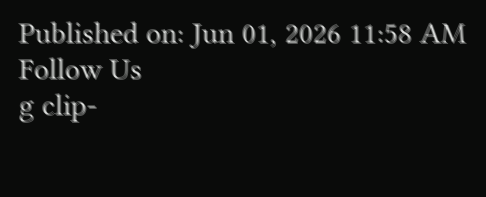Published on: Jun 01, 2026 11:58 AM
Follow Us
g clip-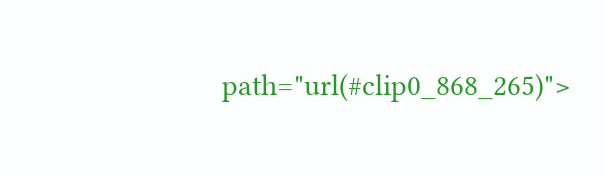path="url(#clip0_868_265)">